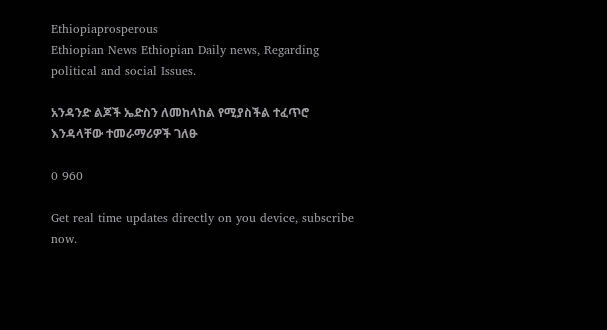Ethiopiaprosperous
Ethiopian News Ethiopian Daily news, Regarding political and social Issues.

አንዳንድ ልጆች ኤድስን ለመከላከል የሚያስችል ተፈጥሮ እንዳላቸው ተመራማሪዎች ገለፁ

0 960

Get real time updates directly on you device, subscribe now.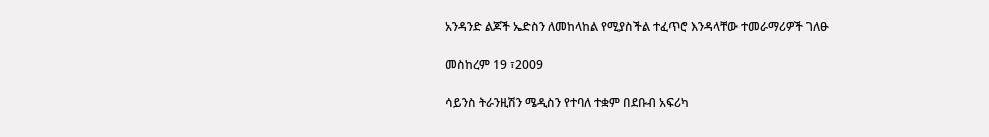አንዳንድ ልጆች ኤድስን ለመከላከል የሚያስችል ተፈጥሮ እንዳላቸው ተመራማሪዎች ገለፁ

መስከረም 19 ፣2009

ሳይንስ ትራንዚሽን ሜዲስን የተባለ ተቋም በደቡብ አፍሪካ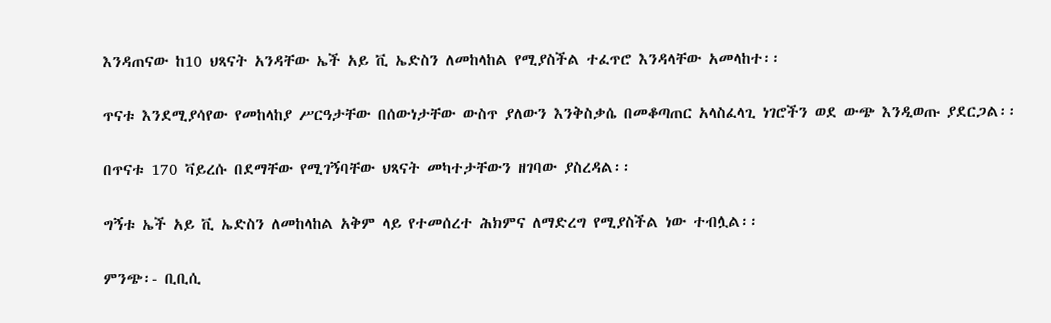እንዳጠናው ከ10 ህጻናት አንዳቸው ኤች አይ ቪ ኤድስን ለመከላከል የሚያስችል ተፈጥሮ እንዳላቸው አመላከተ፡፡

ጥናቱ እንደሚያሳየው የመከላከያ ሥርዓታቸው በሰውነታቸው ውስጥ ያለውን እንቅስቃሴ በመቆጣጠር አላስፈላጊ ነገሮችን ወደ ውጭ እንዲወጡ ያደርጋል፡፡

በጥናቱ 170 ቫይረሱ በደማቸው የሚገኝባቸው ህጻናት መካተታቸውን ዘገባው ያስረዳል፡፡

ግኝቱ ኤች አይ ቪ ኤድስን ለመከላከል አቅም ላይ የተመሰረተ ሕክምና ለማድረግ የሚያስችል ነው ተብሏል፡፡

ምንጭ፡- ቢቢሲ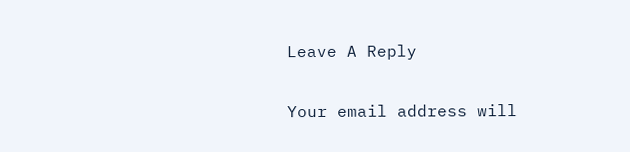Leave A Reply

Your email address will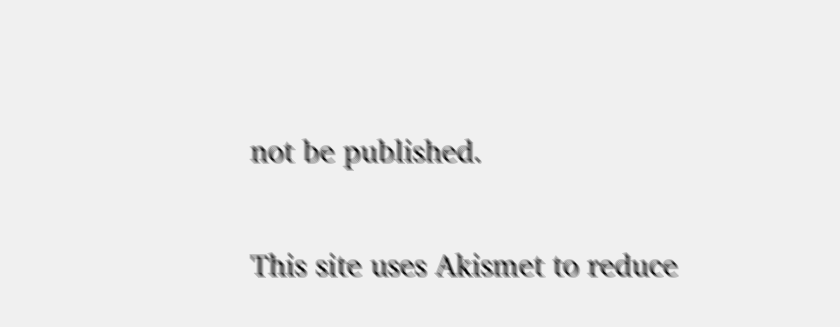not be published.

This site uses Akismet to reduce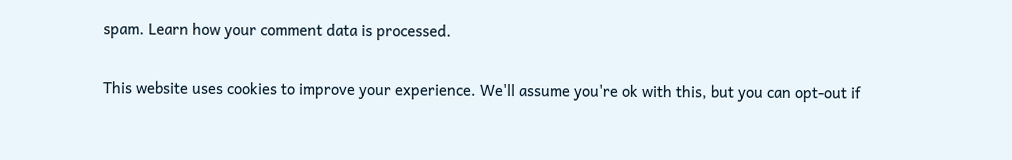spam. Learn how your comment data is processed.

This website uses cookies to improve your experience. We'll assume you're ok with this, but you can opt-out if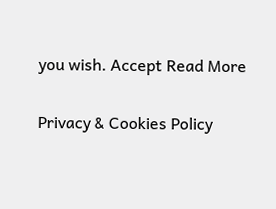you wish. Accept Read More

Privacy & Cookies Policy